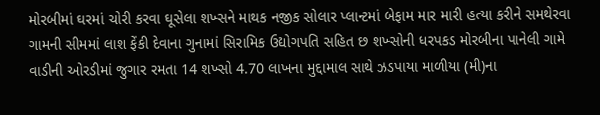મોરબીમાં ઘરમાં ચોરી કરવા ઘૂસેલા શખ્સને માથક નજીક સોલાર પ્લાન્ટમાં બેફામ માર મારી હત્યા કરીને સમથેરવા ગામની સીમમાં લાશ ફેંકી દેવાના ગુનામાં સિરામિક ઉદ્યોગપતિ સહિત છ શખ્સોની ધરપકડ મોરબીના પાનેલી ગામે વાડીની ઓરડીમાં જુગાર રમતા 14 શખ્સો 4.70 લાખના મુદ્દામાલ સાથે ઝડપાયા માળીયા (મી)ના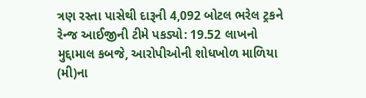ત્રણ રસ્તા પાસેથી દારૂની 4,092 બોટલ ભરેલ ટ્રકને રેન્જ આઈજીની ટીમે પકડ્યો: 19.52 લાખનો મુદ્દામાલ કબજે, આરોપીઓની શોધખોળ માળિયા (મી)ના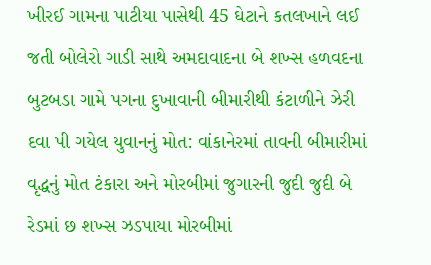ખીરઈ ગામના પાટીયા પાસેથી 45 ઘેટાને કતલખાને લઈ જતી બોલેરો ગાડી સાથે અમદાવાદના બે શખ્સ હળવદના બુટબડા ગામે પગના દુખાવાની બીમારીથી કંટાળીને ઝેરી દવા પી ગયેલ યુવાનનું મોત: વાંકાનેરમાં તાવની બીમારીમાં વૃદ્ધનું મોત ટંકારા અને મોરબીમાં જુગારની જુદી જુદી બે રેડમાં છ શખ્સ ઝડપાયા મોરબીમાં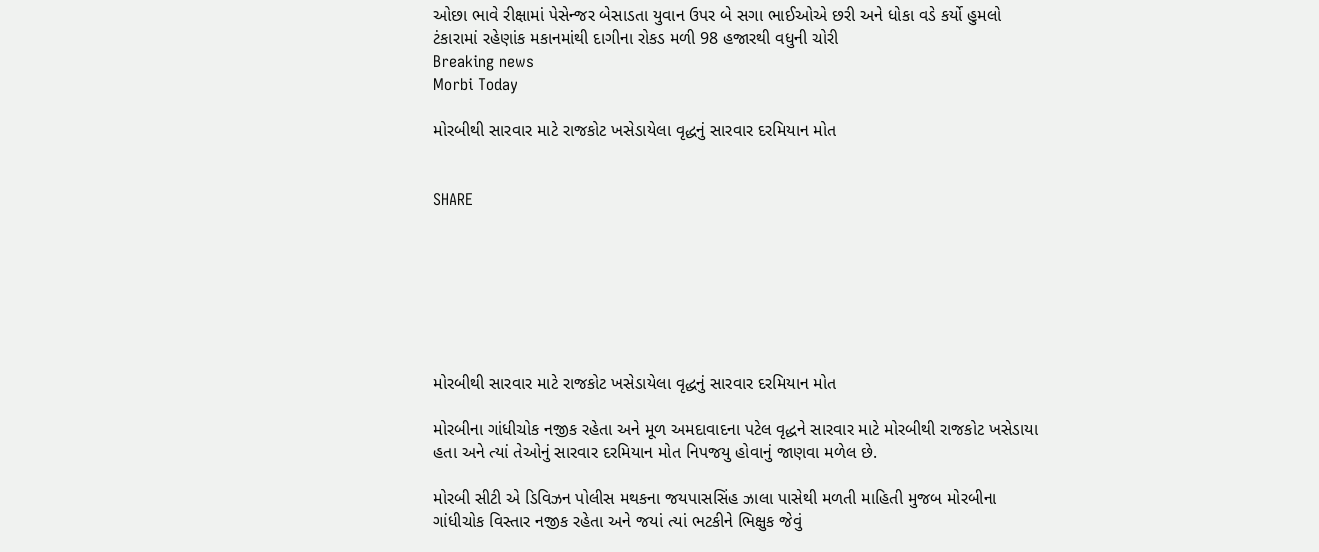ઓછા ભાવે રીક્ષામાં પેસેન્જર બેસાડતા યુવાન ઉપર બે સગા ભાઈઓએ છરી અને ધોકા વડે કર્યો હુમલો ટંકારામાં રહેણાંક મકાનમાંથી દાગીના રોકડ મળી 98 હજારથી વધુની ચોરી
Breaking news
Morbi Today

મોરબીથી સારવાર માટે રાજકોટ ખસેડાયેલા વૃદ્ધનું સારવાર દરમિયાન મોત


SHARE







મોરબીથી સારવાર માટે રાજકોટ ખસેડાયેલા વૃદ્ધનું સારવાર દરમિયાન મોત

મોરબીના ગાંધીચોક નજીક રહેતા અને મૂળ અમદાવાદના પટેલ વૃદ્ધને સારવાર માટે મોરબીથી રાજકોટ ખસેડાયા હતા અને ત્યાં તેઓનું સારવાર દરમિયાન મોત નિપજયુ હોવાનું જાણવા મળેલ છે.

મોરબી સીટી એ ડિવિઝન પોલીસ મથકના જયપાસસિંહ ઝાલા પાસેથી મળતી માહિતી મુજબ મોરબીના ગાંધીચોક વિસ્તાર નજીક રહેતા અને જયાં ત્યાં ભટકીને ભિક્ષુક જેવું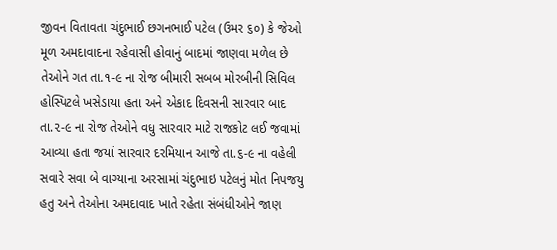જીવન વિતાવતા ચંદુભાઈ છગનભાઈ પટેલ (ઉમર ૬૦) કે જેઓ મૂળ અમદાવાદના રહેવાસી હોવાનું બાદમાં જાણવા મળેલ છે તેઓને ગત તા.૧-૯ ના રોજ બીમારી સબબ મોરબીની સિવિલ હોસ્પિટલે ખસેડાયા હતા અને એકાદ દિવસની સારવાર બાદ તા.૨-૯ ના રોજ તેઓને વધુ સારવાર માટે રાજકોટ લઈ જવામાં આવ્યા હતા જયાં સારવાર દરમિયાન આજે તા.૬-૯ ના વહેલી સવારે સવા બે વાગ્યાના અરસામાં ચંદુભાઇ પટેલનું મોત નિપજયુ હતુ અને તેઓના અમદાવાદ ખાતે રહેતા સંબંધીઓને જાણ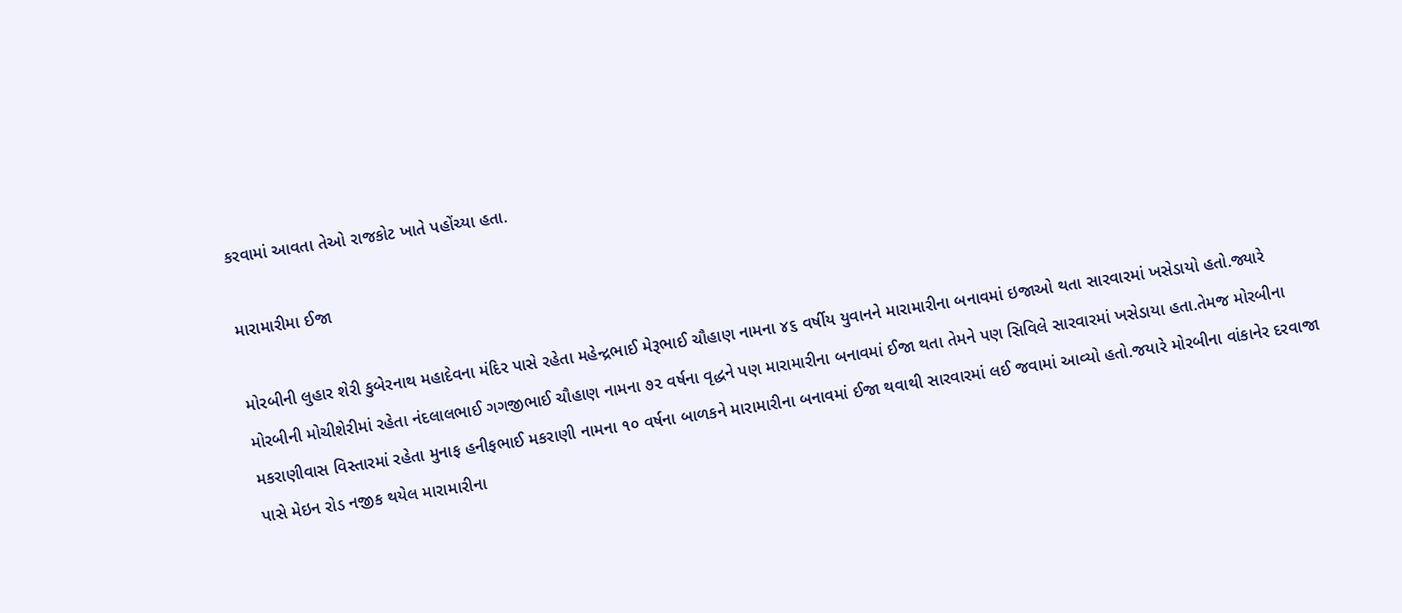કરવામાં આવતા તેઓ રાજકોટ ખાતે પહોંચ્યા હતા.

મારામારીમા ઈજા

મોરબીની લુહાર શેરી કુબેરનાથ મહાદેવના મંદિર પાસે રહેતા મહેન્દ્રભાઈ મેરૂભાઈ ચૌહાણ નામના ૪૬ વર્ષીય યુવાનને મારામારીના બનાવમાં ઇજાઓ થતા સારવારમાં ખસેડાયો હતો.જ્યારે મોરબીની મોચીશેરીમાં રહેતા નંદલાલભાઈ ગગજીભાઈ ચૌહાણ નામના ૭૨ વર્ષના વૃદ્ધને પણ મારામારીના બનાવમાં ઈજા થતા તેમને પણ સિવિલે સારવારમાં ખસેડાયા હતા.તેમજ મોરબીના મકરાણીવાસ વિસ્તારમાં રહેતા મુનાફ હનીફભાઈ મકરાણી નામના ૧૦ વર્ષના બાળકને મારામારીના બનાવમાં ઈજા થવાથી સારવારમાં લઈ જવામાં આવ્યો હતો.જયારે મોરબીના વાંકાનેર દરવાજા પાસે મેઇન રોડ નજીક થયેલ મારામારીના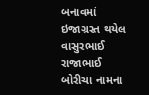બનાવમાં ઇજાગ્રસ્ત થયેલ વાસુરભાઈ રાજાભાઈ બોરીચા નામના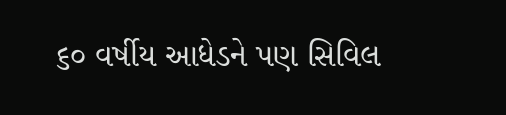૬૦ વર્ષીય આધેડને પણ સિવિલ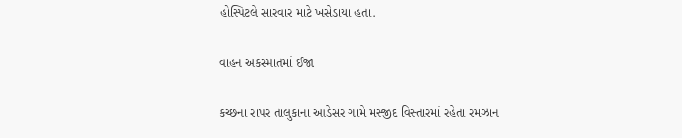હોસ્પિટલે સારવાર માટે ખસેડાયા હતા.

વાહન અકસ્માતમાં ઈજા

કચ્છના રાપર તાલુકાના આડેસર ગામે મસ્જીદ વિસ્તારમાં રહેતા રમઝાન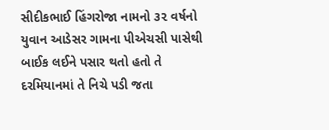સીદીકભાઈ હિંગરોજા નામનો ૩૨ વર્ષનો યુવાન આડેસર ગામના પીએચસી પાસેથી બાઈક લઈને પસાર થતો હતો તે દરમિયાનમાં તે નિચે પડી જતા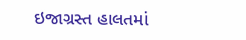ઇજાગ્રસ્ત હાલતમાં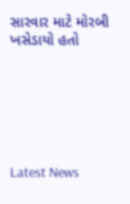સારવાર માટે મોરબી ખસેડાયો હતો






Latest News